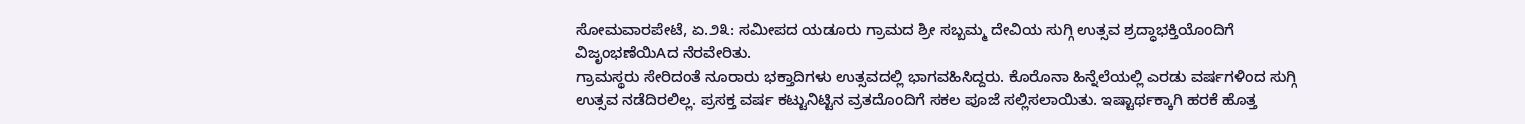ಸೋಮವಾರಪೇಟೆ, ಏ.೨೩: ಸಮೀಪದ ಯಡೂರು ಗ್ರಾಮದ ಶ್ರೀ ಸಬ್ಬಮ್ಮ ದೇವಿಯ ಸುಗ್ಗಿ ಉತ್ಸವ ಶ್ರದ್ಧಾಭಕ್ತಿಯೊಂದಿಗೆ ವಿಜೃಂಭಣೆಯಿAದ ನೆರವೇರಿತು.
ಗ್ರಾಮಸ್ಥರು ಸೇರಿದಂತೆ ನೂರಾರು ಭಕ್ತಾದಿಗಳು ಉತ್ಸವದಲ್ಲಿ ಭಾಗವಹಿಸಿದ್ದರು. ಕೊರೊನಾ ಹಿನ್ನೆಲೆಯಲ್ಲಿ ಎರಡು ವರ್ಷಗಳಿಂದ ಸುಗ್ಗಿ ಉತ್ಸವ ನಡೆದಿರಲಿಲ್ಲ. ಪ್ರಸಕ್ತ ವರ್ಷ ಕಟ್ಟುನಿಟ್ಟಿನ ವ್ರತದೊಂದಿಗೆ ಸಕಲ ಪೂಜೆ ಸಲ್ಲಿಸಲಾಯಿತು. ಇಷ್ಟಾರ್ಥಕ್ಕಾಗಿ ಹರಕೆ ಹೊತ್ತ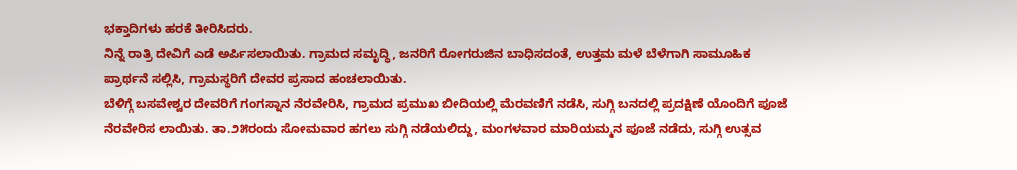ಭಕ್ತಾದಿಗಳು ಹರಕೆ ತೀರಿಸಿದರು.
ನಿನ್ನೆ ರಾತ್ರಿ ದೇವಿಗೆ ಎಡೆ ಅರ್ಪಿಸಲಾಯಿತು. ಗ್ರಾಮದ ಸಮೃದ್ಧಿ, ಜನರಿಗೆ ರೋಗರುಜಿನ ಬಾಧಿಸದಂತೆ, ಉತ್ತಮ ಮಳೆ ಬೆಳೆಗಾಗಿ ಸಾಮೂಹಿಕ ಪ್ರಾರ್ಥನೆ ಸಲ್ಲಿಸಿ, ಗ್ರಾಮಸ್ಥರಿಗೆ ದೇವರ ಪ್ರಸಾದ ಹಂಚಲಾಯಿತು.
ಬೆಳಿಗ್ಗೆ ಬಸವೇಶ್ವರ ದೇವರಿಗೆ ಗಂಗಸ್ನಾನ ನೆರವೇರಿಸಿ, ಗ್ರಾಮದ ಪ್ರಮುಖ ಬೀದಿಯಲ್ಲಿ ಮೆರವಣಿಗೆ ನಡೆಸಿ, ಸುಗ್ಗಿ ಬನದಲ್ಲಿ ಪ್ರದಕ್ಷಿಣೆ ಯೊಂದಿಗೆ ಪೂಜೆ ನೆರವೇರಿಸ ಲಾಯಿತು. ತಾ.೨೫ರಂದು ಸೋಮವಾರ ಹಗಲು ಸುಗ್ಗಿ ನಡೆಯಲಿದ್ದು, ಮಂಗಳವಾರ ಮಾರಿಯಮ್ಮನ ಪೂಜೆ ನಡೆದು, ಸುಗ್ಗಿ ಉತ್ಸವ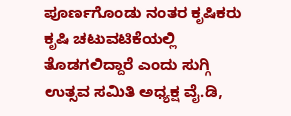ಪೂರ್ಣಗೊಂಡು ನಂತರ ಕೃಷಿಕರು ಕೃಷಿ ಚಟುವಟಿಕೆಯಲ್ಲಿ ತೊಡಗಲಿದ್ದಾರೆ ಎಂದು ಸುಗ್ಗಿ ಉತ್ಸವ ಸಮಿತಿ ಅಧ್ಯಕ್ಷ ವೈ.ಡಿ,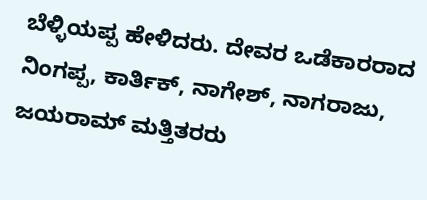ಬೆಳ್ಳಿಯಪ್ಪ ಹೇಳಿದರು. ದೇವರ ಒಡೆಕಾರರಾದ ನಿಂಗಪ್ಪ, ಕಾರ್ತಿಕ್, ನಾಗೇಶ್, ನಾಗರಾಜು, ಜಯರಾಮ್ ಮತ್ತಿತರರು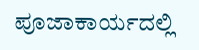ಪೂಜಾಕಾರ್ಯದಲ್ಲಿ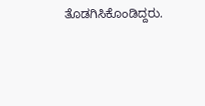ತೊಡಗಿಸಿಕೊಂಡಿದ್ದರು.